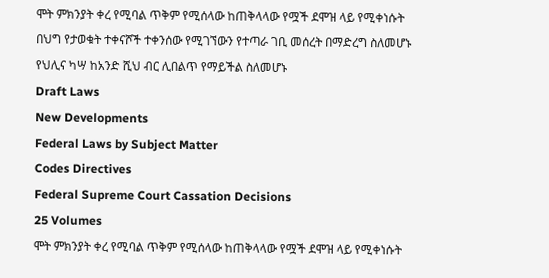ሞት ምክንያት ቀረ የሚባል ጥቅም የሚሰላው ከጠቅላላው የሟች ደሞዝ ላይ የሚቀነሱት በህግ የታወቁት ተቀናሾች ተቀንሰው የሚገኘውን የተጣራ ገቢ መሰረት በማድረግ ስለመሆኑ የህሊና ካሣ ከአንድ ሺህ ብር ሊበልጥ የማይችል ስለመሆኑ
Draft Laws
New Developments
Federal Laws by Subject Matter
Codes Directives
Federal Supreme Court Cassation Decisions
25 Volumes
ሞት ምክንያት ቀረ የሚባል ጥቅም የሚሰላው ከጠቅላላው የሟች ደሞዝ ላይ የሚቀነሱት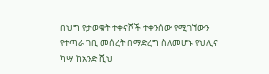በህግ የታወቁት ተቀናሾች ተቀንሰው የሚገኘውን የተጣራ ገቢ መሰረት በማድረግ ስለመሆኑ የህሊና ካሣ ከአንድ ሺህ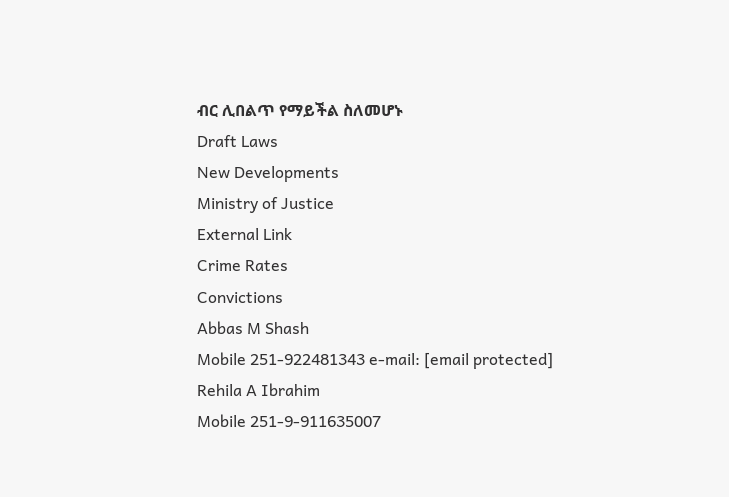ብር ሊበልጥ የማይችል ስለመሆኑ
Draft Laws
New Developments
Ministry of Justice
External Link
Crime Rates
Convictions
Abbas M Shash
Mobile 251-922481343 e-mail: [email protected]
Rehila A Ibrahim
Mobile 251-9-911635007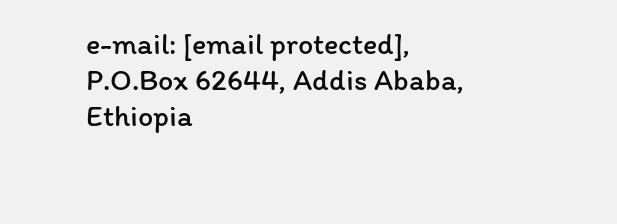e-mail: [email protected],
P.O.Box 62644, Addis Ababa, Ethiopia